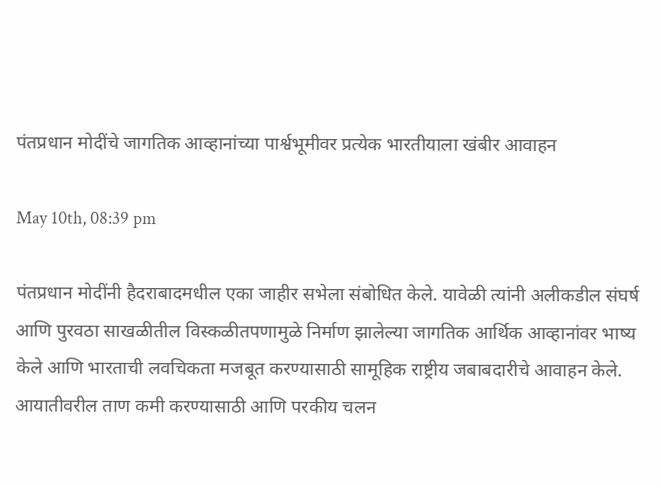पंतप्रधान मोदींचे जागतिक आव्हानांच्या पार्श्वभूमीवर प्रत्येक भारतीयाला खंबीर आवाहन

May 10th, 08:39 pm

पंतप्रधान मोदींनी हैदराबादमधील एका जाहीर सभेला संबोधित केले. यावेळी त्यांनी अलीकडील संघर्ष आणि पुरवठा साखळीतील विस्कळीतपणामुळे निर्माण झालेल्या जागतिक आर्थिक आव्हानांवर भाष्य केले आणि भारताची लवचिकता मजबूत करण्यासाठी सामूहिक राष्ट्रीय जबाबदारीचे आवाहन केले. आयातीवरील ताण कमी करण्यासाठी आणि परकीय चलन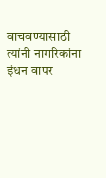वाचवण्यासाठी त्यांनी नागरिकांना इंधन वापर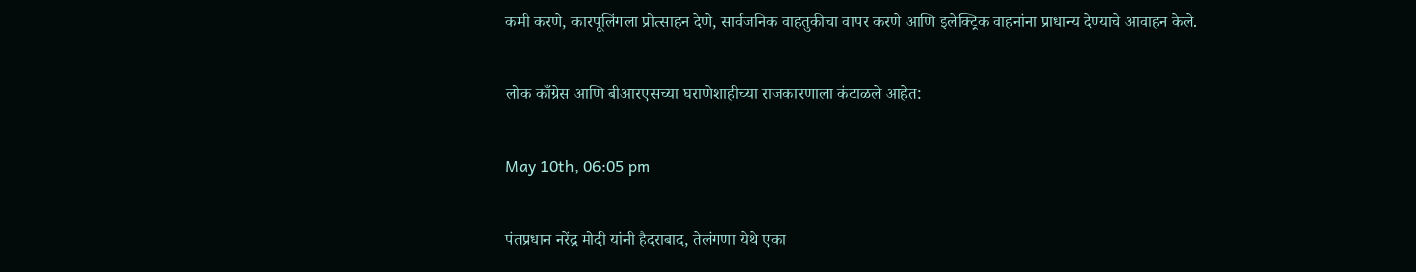कमी करणे, कारपूलिंगला प्रोत्साहन देणे, सार्वजनिक वाहतुकीचा वापर करणे आणि इलेक्ट्रिक वाहनांना प्राधान्य देण्याचे आवाहन केले.

लोक काँग्रेस आणि बीआरएसच्या घराणेशाहीच्या राजकारणाला कंटाळले आहेत:

May 10th, 06:05 pm

पंतप्रधान नरेंद्र मोदी यांनी हैदराबाद, तेलंगणा येथे एका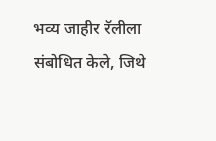भव्य जाहीर रॅलीला संबोधित केले, जिथे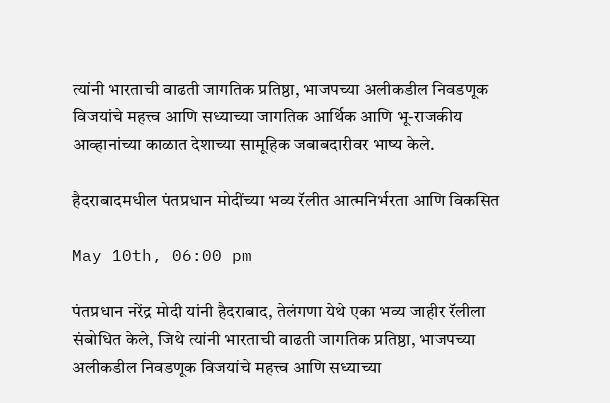त्यांनी भारताची वाढती जागतिक प्रतिष्ठा, भाजपच्या अलीकडील निवडणूक विजयांचे महत्त्व आणि सध्याच्या जागतिक आर्थिक आणि भू-राजकीय आव्हानांच्या काळात देशाच्या सामूहिक जबाबदारीवर भाष्य केले.

हैदराबादमधील पंतप्रधान मोदींच्या भव्य रॅलीत आत्मनिर्भरता आणि विकसित

May 10th, 06:00 pm

पंतप्रधान नरेंद्र मोदी यांनी हैदराबाद, तेलंगणा येथे एका भव्य जाहीर रॅलीला संबोधित केले, जिथे त्यांनी भारताची वाढती जागतिक प्रतिष्ठा, भाजपच्या अलीकडील निवडणूक विजयांचे महत्त्व आणि सध्याच्या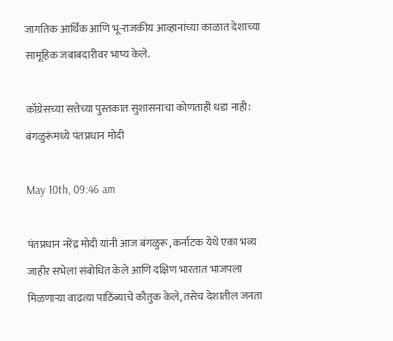जागतिक आर्थिक आणि भू-राजकीय आव्हानांच्या काळात देशाच्या सामूहिक जबाबदारीवर भाष्य केले.

काँग्रेसच्या सत्तेच्या पुस्तकात सुशासनाचा कोणताही धडा नाही: बंगळुरूंमध्ये पंतप्रधान मोदी

May 10th, 09:46 am

पंतप्रधान नरेंद्र मोदी यांनी आज बंगळुरू, कर्नाटक येथे एका भव्य जाहीर सभेला संबोधित केले आणि दक्षिण भारतात भाजपला मिळणाऱ्या वाढत्या पाठिंब्याचे कौतुक केले, तसेच देशातील जनता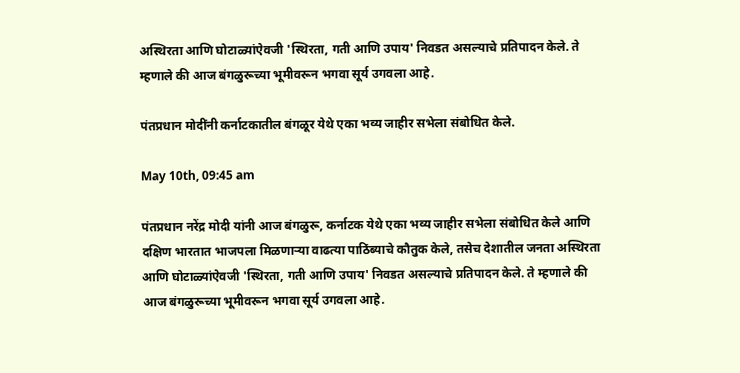अस्थिरता आणि घोटाळ्यांऐवजी 'स्थिरता, गती आणि उपाय' निवडत असल्याचे प्रतिपादन केले. ते म्हणाले की आज बंगळुरूच्या भूमीवरून भगवा सूर्य उगवला आहे.

पंतप्रधान मोदींनी कर्नाटकातील बंगळूर येथे एका भव्य जाहीर सभेला संबोधित केले.

May 10th, 09:45 am

पंतप्रधान नरेंद्र मोदी यांनी आज बंगळुरू, कर्नाटक येथे एका भव्य जाहीर सभेला संबोधित केले आणि दक्षिण भारतात भाजपला मिळणाऱ्या वाढत्या पाठिंब्याचे कौतुक केले, तसेच देशातील जनता अस्थिरता आणि घोटाळ्यांऐवजी 'स्थिरता, गती आणि उपाय' निवडत असल्याचे प्रतिपादन केले. ते म्हणाले की आज बंगळुरूच्या भूमीवरून भगवा सूर्य उगवला आहे.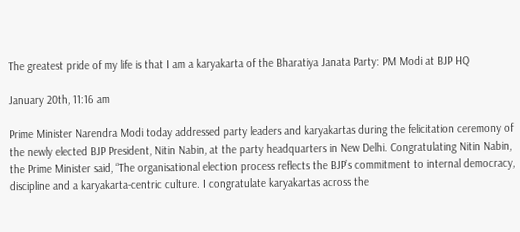The greatest pride of my life is that I am a karyakarta of the Bharatiya Janata Party: PM Modi at BJP HQ

January 20th, 11:16 am

Prime Minister Narendra Modi today addressed party leaders and karyakartas during the felicitation ceremony of the newly elected BJP President, Nitin Nabin, at the party headquarters in New Delhi. Congratulating Nitin Nabin, the Prime Minister said, “The organisational election process reflects the BJP’s commitment to internal democracy, discipline and a karyakarta-centric culture. I congratulate karyakartas across the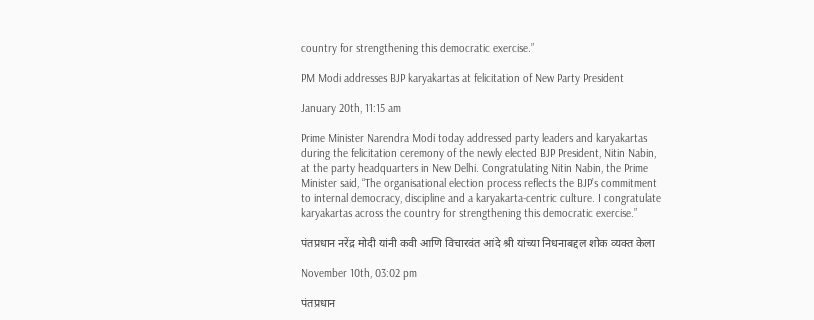country for strengthening this democratic exercise.”

PM Modi addresses BJP karyakartas at felicitation of New Party President

January 20th, 11:15 am

Prime Minister Narendra Modi today addressed party leaders and karyakartas during the felicitation ceremony of the newly elected BJP President, Nitin Nabin, at the party headquarters in New Delhi. Congratulating Nitin Nabin, the Prime Minister said, “The organisational election process reflects the BJP’s commitment to internal democracy, discipline and a karyakarta-centric culture. I congratulate karyakartas across the country for strengthening this democratic exercise.”

पंतप्रधान नरेंद्र मोदी यांनी कवी आणि विचारवंत आंदे श्री यांच्या निधनाबद्दल शोक व्यक्त केला

November 10th, 03:02 pm

पंतप्रधान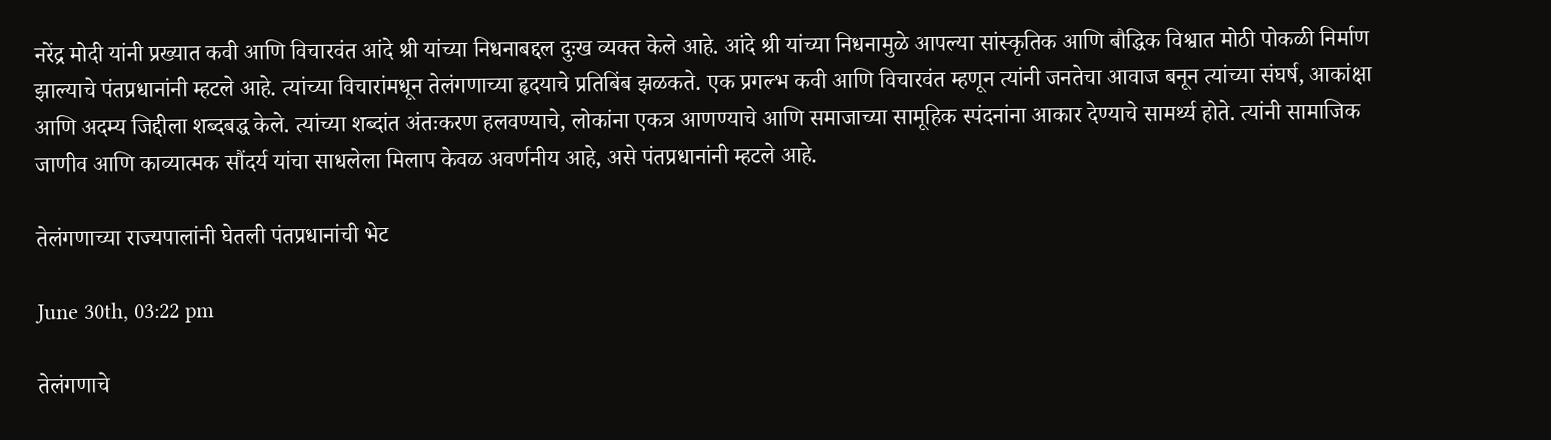नरेंद्र मोदी यांनी प्रख्यात कवी आणि विचारवंत आंदे श्री यांच्या निधनाबद्दल दुःख व्यक्त केले आहे. आंदे श्री यांच्या निधनामुळे आपल्या सांस्कृतिक आणि बौद्धिक विश्वात मोठी पोकळी निर्माण झाल्याचे पंतप्रधानांनी म्हटले आहे. त्यांच्या विचारांमधून तेलंगणाच्या हृदयाचे प्रतिबिंब झळकते. एक प्रगल्भ कवी आणि विचारवंत म्हणून त्यांनी जनतेचा आवाज बनून त्यांच्या संघर्ष, आकांक्षा आणि अदम्य जिद्दीला शब्दबद्ध केले. त्यांच्या शब्दांत अंतःकरण हलवण्याचे, लोकांना एकत्र आणण्याचे आणि समाजाच्या सामूहिक स्पंदनांना आकार देण्याचे सामर्थ्य होते. त्यांनी सामाजिक जाणीव आणि काव्यात्मक सौंदर्य यांचा साधलेला मिलाप केवळ अवर्णनीय आहे, असे पंतप्रधानांनी म्हटले आहे.

तेलंगणाच्या राज्यपालांनी घेतली पंतप्रधानांची भेट

June 30th, 03:22 pm

तेलंगणाचे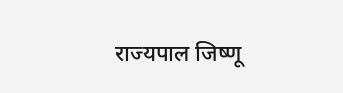राज्यपाल जिष्णू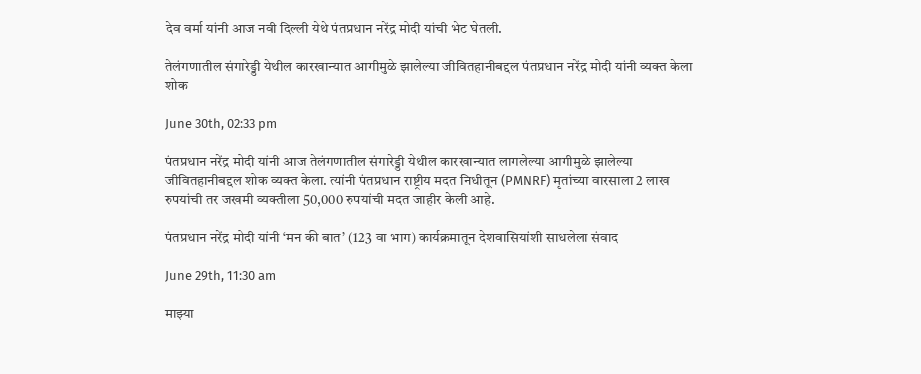देव वर्मा यांनी आज नवी दिल्ली येथे पंतप्रधान नरेंद्र मोदी यांची भेट घेतली.

तेलंगणातील संगारेड्डी येथील कारखान्यात आगीमुळे झालेल्या जीवितहानीबद्दल पंतप्रधान नरेंद्र मोदी यांनी व्यक्त केला शोक

June 30th, 02:33 pm

पंतप्रधान नरेंद्र मोदी यांनी आज तेलंगणातील संगारेड्डी येथील कारखान्यात लागलेल्या आगीमुळे झालेल्या जीवितहानीबद्दल शोक व्यक्त केला. त्यांनी पंतप्रधान राष्ट्रीय मदत निधीतून (PMNRF) मृतांच्या वारसाला 2 लाख रुपयांची तर जखमी व्यक्तीला 50,000 रुपयांची मदत जाहीर केली आहे.

पंतप्रधान नरेंद्र मोदी यांनी ‘मन की बात’ (123 वा भाग) कार्यक्रमातून देशवासियांशी साधलेला संवाद

June 29th, 11:30 am

माझ्या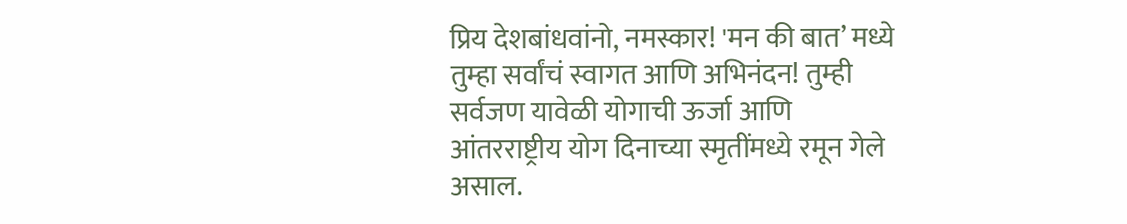प्रिय देशबांधवांनो, नमस्कार! 'मन की बात’ मध्ये तुम्हा सर्वांचं स्वागत आणि अभिनंदन! तुम्ही सर्वजण यावेळी योगाची ऊर्जा आणि आंतरराष्ट्रीय योग दिनाच्या स्मृतींमध्ये रमून गेले असाल.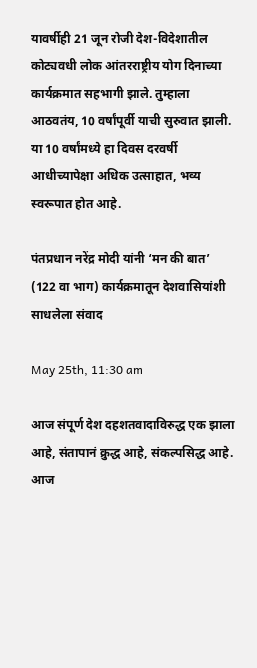यावर्षीही 21 जून रोजी देश-विदेशातील कोट्यवधी लोक आंतरराष्ट्रीय योग दिनाच्या कार्यक्रमात सहभागी झाले. तुम्हाला आठवतंय, 10 वर्षांपूर्वी याची सुरुवात झाली. या 10 वर्षांमध्ये हा दिवस दरवर्षी आधीच्यापेक्षा अधिक उत्साहात, भव्य स्वरूपात होत आहे.

पंतप्रधान नरेंद्र मोदी यांनी ‘मन की बात’ (122 वा भाग) कार्यक्रमातून देशवासियांशी साधलेला संवाद

May 25th, 11:30 am

आज संपूर्ण देश दहशतवादाविरुद्ध एक झाला आहे, संतापानं क्रुद्ध आहे, संकल्पसिद्ध आहे. आज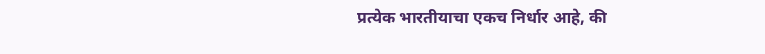प्रत्येक भारतीयाचा एकच निर्धार आहे, की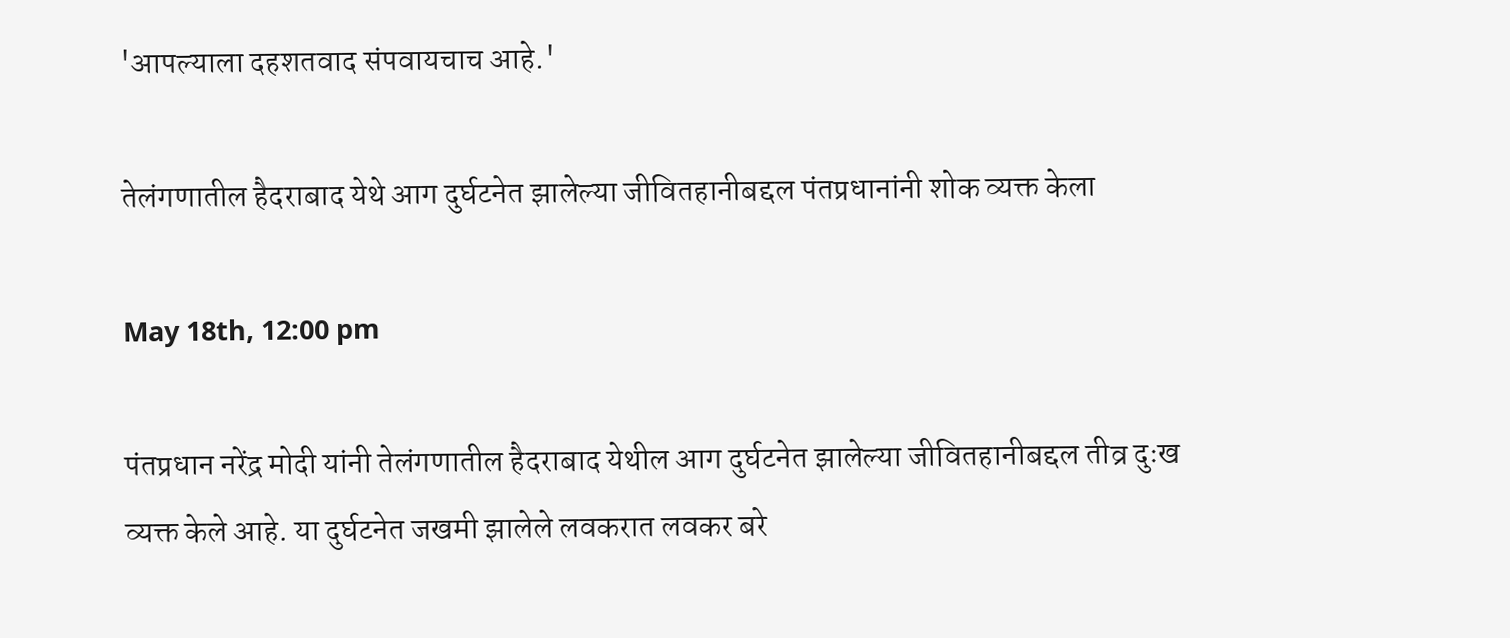'आपल्याला दहशतवाद संपवायचाच आहे.'

तेलंगणातील हैदराबाद येथे आग दुर्घटनेत झालेल्या जीवितहानीबद्दल पंतप्रधानांनी शोक व्यक्त केला

May 18th, 12:00 pm

पंतप्रधान नरेंद्र मोदी यांनी तेलंगणातील हैदराबाद येथील आग दुर्घटनेत झालेल्या जीवितहानीबद्दल तीव्र दुःख व्यक्त केले आहे. या दुर्घटनेत जखमी झालेले लवकरात लवकर बरे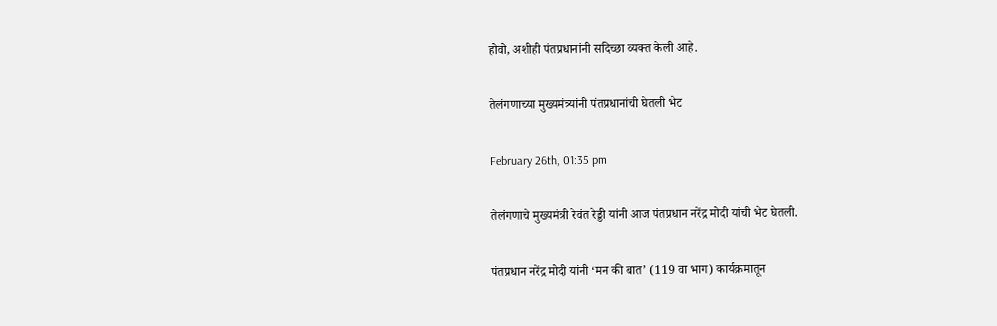होवो, अशीही पंतप्रधानांनी सदिच्छा व्यक्त केली आहे.

तेलंगणाच्या मुख्यमंत्र्यांनी पंतप्रधानांची घेतली भेट

February 26th, 01:35 pm

तेलंगणाचे मुख्यमंत्री रेवंत रेड्डी यांनी आज पंतप्रधान नरेंद्र मोदी यांची भेट घेतली.

पंतप्रधान नरेंद्र मोदी यांनी ‘मन की बात’ (119 वा भाग) कार्यक्रमातून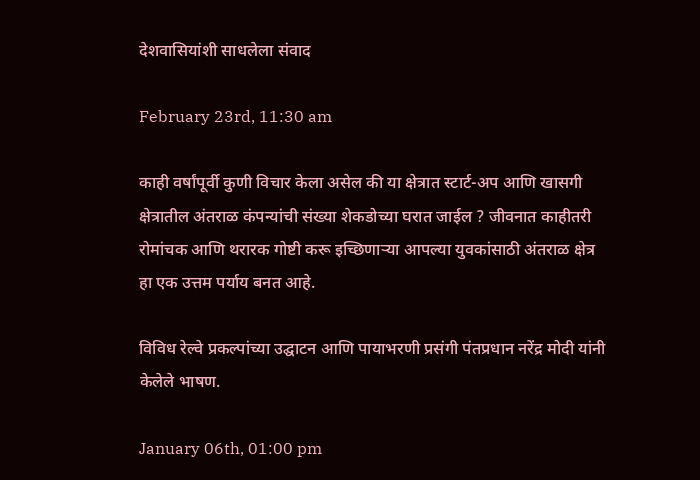देशवासियांशी साधलेला संवाद

February 23rd, 11:30 am

काही वर्षांपूर्वी कुणी विचार केला असेल की या क्षेत्रात स्टार्ट-अप आणि खासगी क्षेत्रातील अंतराळ कंपन्यांची संख्या शेकडोच्या घरात जाईल ? जीवनात काहीतरी रोमांचक आणि थरारक गोष्टी करू इच्छिणाऱ्या आपल्या युवकांसाठी अंतराळ क्षेत्र हा एक उत्तम पर्याय बनत आहे.

विविध रेल्वे प्रकल्पांच्या उद्घाटन आणि पायाभरणी प्रसंगी पंतप्रधान नरेंद्र मोदी यांनी केलेले भाषण.

January 06th, 01:00 pm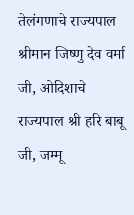तेलंगणाचे राज्यपाल श्रीमान जिष्णु देव वर्मा जी, ओदिशाचे राज्यपाल श्री हरि बाबू जी, जम्मू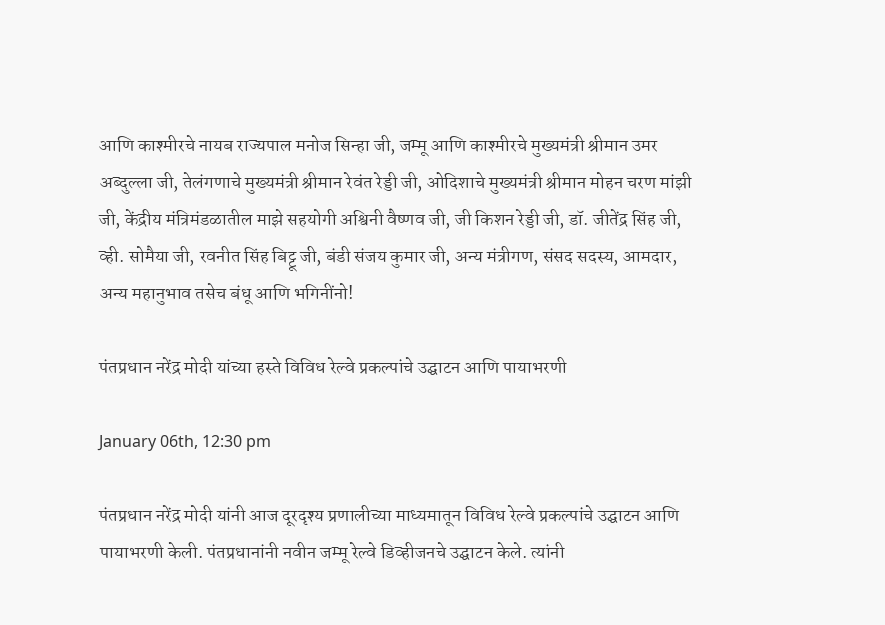आणि काश्मीरचे नायब राज्यपाल मनोज सिन्हा जी, जम्मू आणि काश्मीरचे मुख्यमंत्री श्रीमान उमर अब्दुल्ला जी, तेलंगणाचे मुख्यमंत्री श्रीमान रेवंत रेड्डी जी, ओदिशाचे मुख्यमंत्री श्रीमान मोहन चरण मांझी जी, केंद्रीय मंत्रिमंडळातील माझे सहयोगी अश्विनी वैष्णव जी, जी किशन रेड्डी जी, डॉ. जीतेंद्र सिंह जी, व्ही. सोमैया जी, रवनीत सिंह बिट्टू जी, बंडी संजय कुमार जी, अन्य मंत्रीगण, संसद सदस्य, आमदार, अन्य महानुभाव तसेच बंधू आणि भगिनींनो!

पंतप्रधान नरेंद्र मोदी यांच्या हस्ते विविध रेल्वे प्रकल्पांचे उद्घाटन आणि पायाभरणी

January 06th, 12:30 pm

पंतप्रधान नरेंद्र मोदी यांनी आज दूरदृश्य प्रणालीच्या माध्यमातून विविध रेल्वे प्रकल्पांचे उद्घाटन आणि पायाभरणी केली. पंतप्रधानांनी नवीन जम्मू रेल्वे डिव्हीजनचे उद्घाटन केले. त्यांनी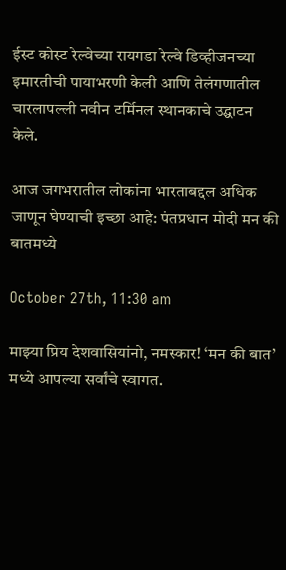ईस्ट कोस्ट रेल्वेच्या रायगडा रेल्वे डिव्हीजनच्या इमारतीची पायाभरणी केली आणि तेलंगणातील चारलापल्ली नवीन टर्मिनल स्थानकाचे उद्घाटन केले.

आज जगभरातील लोकांना भारताबद्दल अधिक जाणून घेण्याची इच्छा आहे: पंतप्रधान मोदी मन की बातमध्ये

October 27th, 11:30 am

माझ्या प्रिय देशवासियांनो, नमस्कार! ‘मन की बात’ मध्ये आपल्या सर्वांचे स्वागत.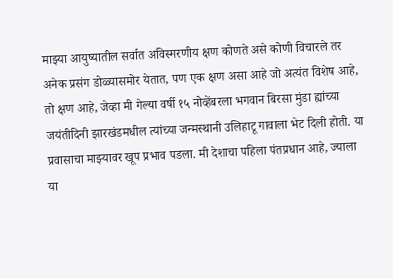माझ्या आयुष्यातील सर्वात अविस्मरणीय क्षण कोणते असे कोणी विचारले तर अनेक प्रसंग डोळ्यासमोर येतात, पण एक क्षण असा आहे जो अत्यंत विशेष आहे, तो क्षण आहे, जेव्हा मी गेल्या वर्षी १५ नोव्हेंबरला भगवान बिरसा मुंडा ह्यांच्या जयंतीदिनी झारखंडमधील त्यांच्या जन्मस्थानी उलिहाटू गावाला भेट दिली होती. या प्रवासाचा माझ्यावर खूप प्रभाव पडला. मी देशाचा पहिला पंतप्रधान आहे, ज्याला या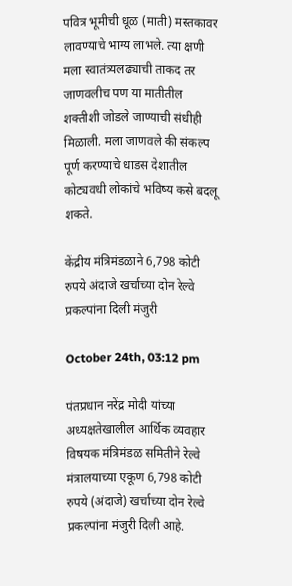पवित्र भूमीची धूळ (माती) मस्तकावर लावण्याचे भाग्य लाभले. त्या क्षणी मला स्वातंत्र्यलढ्याची ताकद तर जाणवलीच पण या मातीतील शक्तीशी जोडले जाण्याची संधीही मिळाली. मला जाणवले की संकल्प पूर्ण करण्याचे धाडस देशातील कोट्यवधी लोकांचे भविष्य कसे बदलू शकते.

केंद्रीय मंत्रिमंडळाने 6,798 कोटी रुपये अंदाजे खर्चाच्या दोन रेल्वे प्रकल्पांना दिली मंजुरी

October 24th, 03:12 pm

पंतप्रधान नरेंद्र मोदी यांच्या अध्यक्षतेखालील आर्थिक व्यवहार विषयक मंत्रिमंडळ समितीने रेल्वे मंत्रालयाच्या एकूण 6,798 कोटी रुपये (अंदाजे) खर्चाच्या दोन रेल्वे प्रकल्पांना मंजुरी दिली आहे.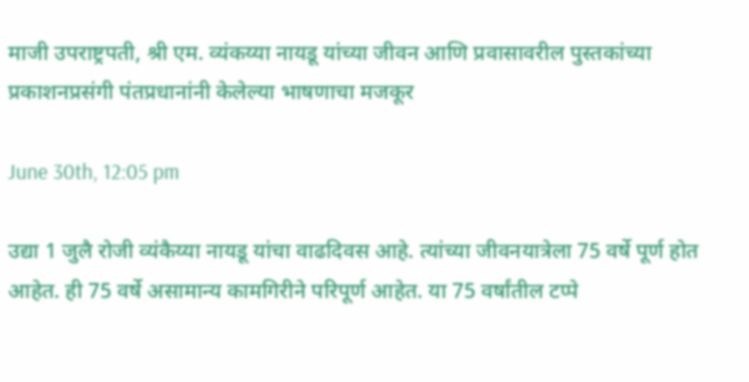माजी उपराष्ट्रपती, श्री एम. व्यंकय्या नायडू यांच्या जीवन आणि प्रवासावरील पुस्तकांच्या प्रकाशनप्रसंगी पंतप्रधानांनी केलेल्या भाषणाचा मजकूर

June 30th, 12:05 pm

उद्या 1 जुलै रोजी व्यंकैय्या नायडू यांचा वाढदिवस आहे. त्यांच्या जीवनयात्रेला 75 वर्षे पूर्ण होत आहेत. ही 75 वर्षे असामान्य कामगिरीने परिपूर्ण आहेत. या 75 वर्षांतील टप्पे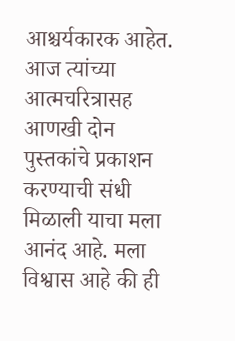आश्चर्यकारक आहेत. आज त्यांच्या आत्मचरित्रासह आणखी दोन पुस्तकांचे प्रकाशन करण्याची संधी मिळाली याचा मला आनंद आहे. मला विश्वास आहे की ही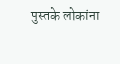पुस्तके लोकांना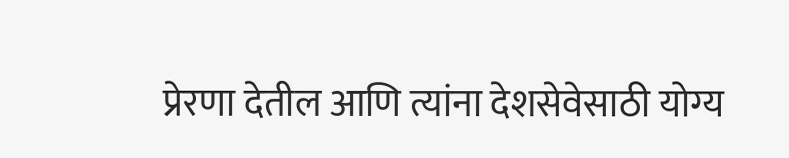प्रेरणा देतील आणि त्यांना देशसेवेसाठी योग्य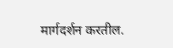मार्गदर्शन करतील.